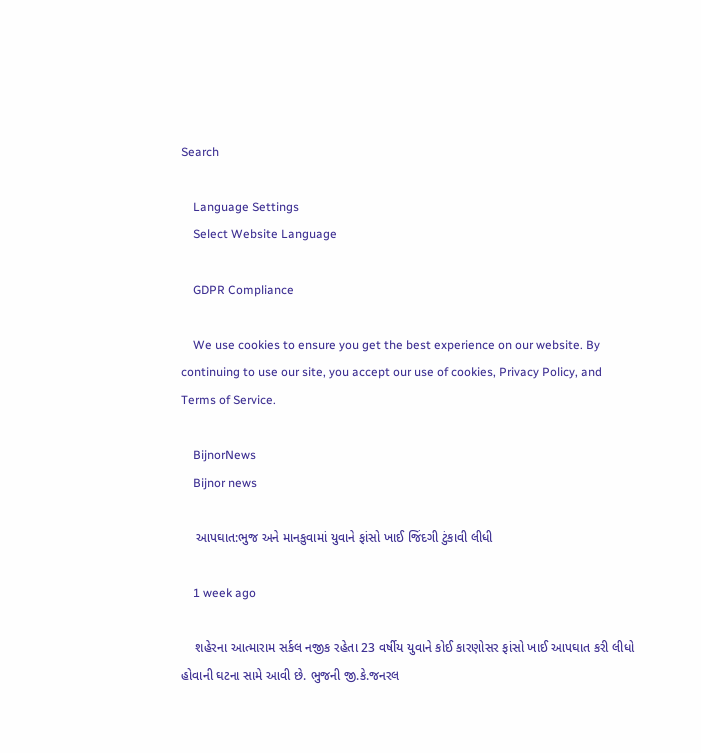Search

    Language Settings
    Select Website Language

    GDPR Compliance

    We use cookies to ensure you get the best experience on our website. By continuing to use our site, you accept our use of cookies, Privacy Policy, and Terms of Service.

    BijnorNews
    Bijnor news

    આપઘાત:ભુજ અને માનકુવામાં યુવાને ફાંસો ખાઈ જિંદગી ટુંકાવી લીધી

    1 week ago

    શહેરના આત્મારામ સર્કલ નજીક રહેતા 23 વર્ષીય યુવાને કોઈ કારણોસર ફાંસો ખાઈ આપઘાત કરી લીધો હોવાની ઘટના સામે આવી છે. ભુજની જી.કે.જનરલ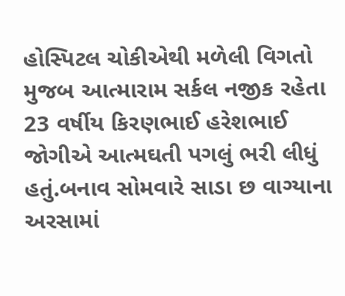હોસ્પિટલ ચોકીએથી મળેલી વિગતો મુજબ આત્મારામ સર્કલ નજીક રહેતા 23 વર્ષીય કિરણભાઈ હરેશભાઈ જોગીએ આત્મઘતી પગલું ભરી લીધું હતું.બનાવ સોમવારે સાડા છ વાગ્યાના અરસામાં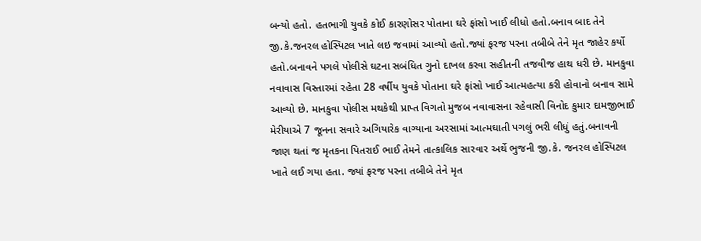બન્યો હતો. હતભાગી યુવકે કોઈ કારણોસર પોતાના ઘરે ફાંસો ખાઈ લીધો હતો.બનાવ બાદ તેને જી.કે.જનરલ હોસ્પિટલ ખાતે લઇ જવામાં આવ્યો હતો.જ્યાં ફરજ પરના તબીબે તેને મૃત જાહેર કર્યો હતો.બનાવને પગલે પોલીસે ઘટના સબંધિત ગુનો દાખલ કરવા સહીતની તજવીજ હાથ ધરી છે. માનકુવા નવાવાસ વિસ્તારમાં રહેતા 28 વર્ષીય યુવકે પોતાના ઘરે ફાંસો ખાઈ આત્મહત્યા કરી હોવાનો બનાવ સામે આવ્યો છે. માનકુવા પોલીસ મથકેથી પ્રાપ્ત વિગતો મુજબ નવાવાસના રહેવાસી વિનોદ કુમાર દામજીભાઈ મેરીયાએ 7 જૂનના સવારે અગિયારેક વાગ્યાના અરસામાં આત્મઘાતી પગલું ભરી લીધું હતું.બનાવની જાણ થતાં જ મૃતકના પિતરાઈ ભાઈ તેમને તાત્કાલિક સારવાર અર્થે ભુજની જી.કે. જનરલ હોસ્પિટલ ખાતે લઈ ગયા હતા. જ્યાં ફરજ પરના તબીબે તેને મૃત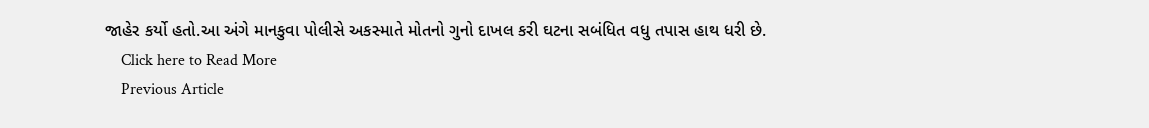જાહેર કર્યો હતો.આ અંગે માનકુવા પોલીસે અકસ્માતે મોતનો ગુનો દાખલ કરી ઘટના સબંધિત વધુ તપાસ હાથ ધરી છે.
    Click here to Read More
    Previous Article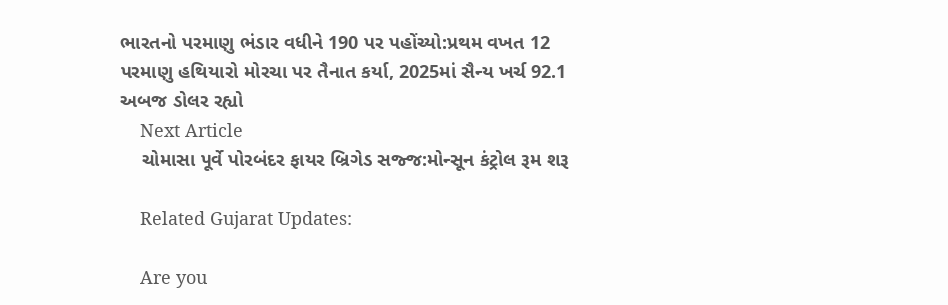ભારતનો પરમાણુ ભંડાર વધીને 190 પર પહોંચ્યો:પ્રથમ વખત 12 પરમાણુ હથિયારો મોરચા પર તૈનાત કર્યા, 2025માં સૈન્ય ખર્ચ 92.1 અબજ ડોલર રહ્યો
    Next Article
    ચોમાસા પૂર્વે પોરબંદર ફાયર બ્રિગેડ સજ્જ:મોન્સૂન કંટ્રોલ રૂમ શરૂ

    Related Gujarat Updates:

    Are you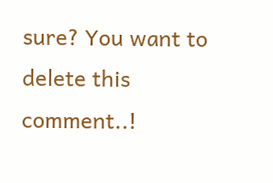sure? You want to delete this comment..!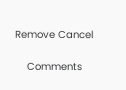Remove Cancel

    Comments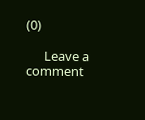(0)

      Leave a comment